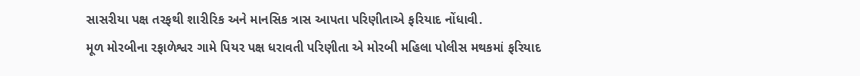સાસરીયા પક્ષ તરફથી શારીરિક અને માનસિક ત્રાસ આપતા પરિણીતાએ ફરિયાદ નોંધાવી.
મૂળ મોરબીના રફાળેશ્વર ગામે પિયર પક્ષ ધરાવતી પરિણીતા એ મોરબી મહિલા પોલીસ મથકમાં ફરિયાદ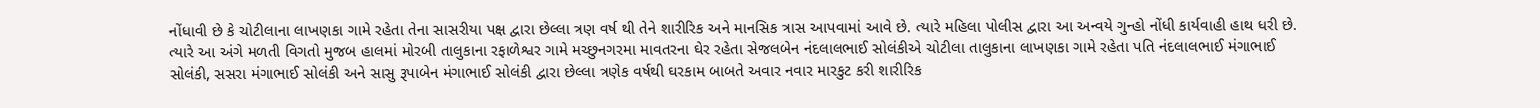નોંધાવી છે કે ચોટીલાના લાખણકા ગામે રહેતા તેના સાસરીયા પક્ષ દ્વારા છેલ્લા ત્રણ વર્ષ થી તેને શારીરિક અને માનસિક ત્રાસ આપવામાં આવે છે. ત્યારે મહિલા પોલીસ દ્વારા આ અન્વયે ગુન્હો નોંધી કાર્યવાહી હાથ ધરી છે.
ત્યારે આ અંગે મળતી વિગતો મુજબ હાલમાં મોરબી તાલુકાના રફાળેશ્વર ગામે મચ્છુનગરમા માવતરના ઘેર રહેતા સેજલબેન નંદલાલભાઈ સોલંકીએ ચોટીલા તાલુકાના લાખણકા ગામે રહેતા પતિ નંદલાલભાઈ મંગાભાઈ સોલંકી, સસરા મંગાભાઈ સોલંકી અને સાસુ રૂપાબેન મંગાભાઈ સોલંકી દ્વારા છેલ્લા ત્રણેક વર્ષથી ઘરકામ બાબતે અવાર નવાર મારકુટ કરી શારીરિક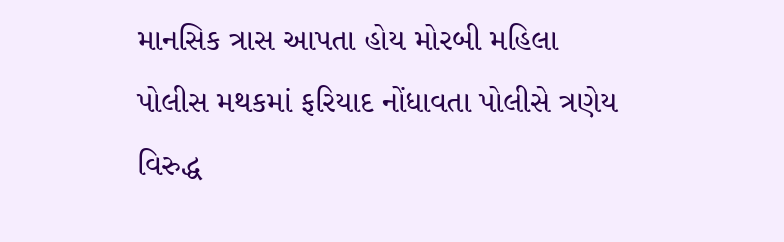માનસિક ત્રાસ આપતા હોય મોરબી મહિલા પોલીસ મથકમાં ફરિયાદ નોંધાવતા પોલીસે ત્રણેય વિરુદ્ધ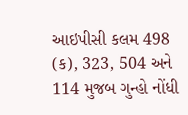આઇપીસી કલમ 498 (ક), 323, 504 અને 114 મુજબ ગુન્હો નોંધી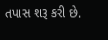તપાસ શરૂ કરી છે.